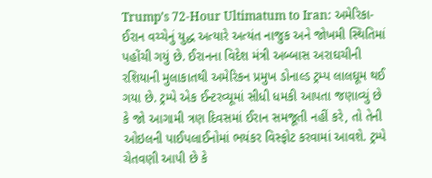Trump’s 72-Hour Ultimatum to Iran: અમેરિકા-ઈરાન વચ્ચેનું યુદ્ધ અત્યારે અત્યંત નાજુક અને જોખમી સ્થિતિમાં પહોંચી ગયું છે. ઈરાનના વિદેશ મંત્રી અબ્બાસ અરાઘચીની રશિયાની મુલાકાતથી અમેરિકન પ્રમુખ ડોનાલ્ડ ટ્રમ્પ લાલઘૂમ થઈ ગયા છે. ટ્રમ્પે એક ઈન્ટરવ્યૂમાં સીધી ધમકી આપતા જણાવ્યું છે કે જો આગામી ત્રણ દિવસમાં ઈરાન સમજૂતી નહીં કરે, તો તેની ઓઇલની પાઈપલાઈનોમાં ભયંકર વિસ્ફોટ કરવામાં આવશે. ટ્રમ્પે ચેતવણી આપી છે કે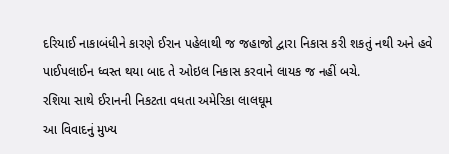દરિયાઈ નાકાબંધીને કારણે ઈરાન પહેલાથી જ જહાજો દ્વારા નિકાસ કરી શકતું નથી અને હવે પાઈપલાઈન ધ્વસ્ત થયા બાદ તે ઓઇલ નિકાસ કરવાને લાયક જ નહીં બચે.
રશિયા સાથે ઈરાનની નિકટતા વધતા અમેરિકા લાલઘૂમ
આ વિવાદનું મુખ્ય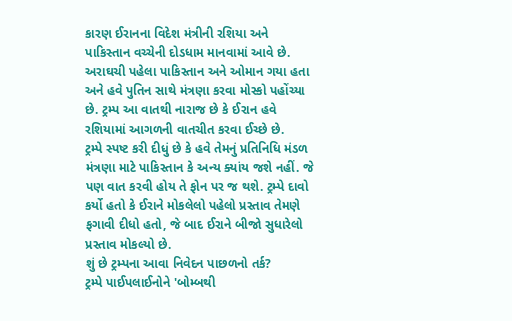કારણ ઈરાનના વિદેશ મંત્રીની રશિયા અને પાકિસ્તાન વચ્ચેની દોડધામ માનવામાં આવે છે. અરાઘચી પહેલા પાકિસ્તાન અને ઓમાન ગયા હતા અને હવે પુતિન સાથે મંત્રણા કરવા મોસ્કો પહોંચ્યા છે. ટ્રમ્પ આ વાતથી નારાજ છે કે ઈરાન હવે રશિયામાં આગળની વાતચીત કરવા ઈચ્છે છે.
ટ્રમ્પે સ્પષ્ટ કરી દીધું છે કે હવે તેમનું પ્રતિનિધિ મંડળ મંત્રણા માટે પાકિસ્તાન કે અન્ય ક્યાંય જશે નહીં. જે પણ વાત કરવી હોય તે ફોન પર જ થશે. ટ્રમ્પે દાવો કર્યો હતો કે ઈરાને મોકલેલો પહેલો પ્રસ્તાવ તેમણે ફગાવી દીધો હતો, જે બાદ ઈરાને બીજો સુધારેલો પ્રસ્તાવ મોકલ્યો છે.
શું છે ટ્રમ્પના આવા નિવેદન પાછળનો તર્ક?
ટ્રમ્પે પાઈપલાઈનોને 'બોમ્બથી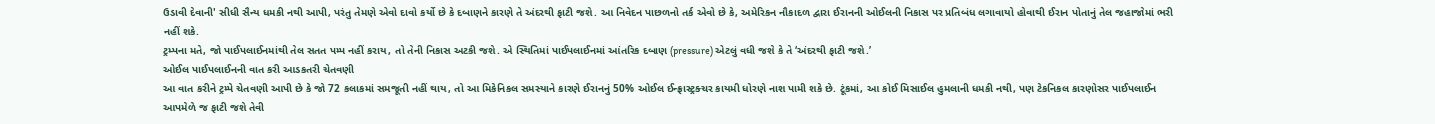ઉડાવી દેવાની' સીધી સૈન્ય ધમકી નથી આપી, પરંતુ તેમણે એવો દાવો કર્યો છે કે દબાણને કારણે તે અંદરથી ફાટી જશે. આ નિવેદન પાછળનો તર્ક એવો છે કે, અમેરિકન નૌકાદળ દ્વારા ઈરાનની ઓઈલની નિકાસ પર પ્રતિબંધ લગાવાયો હોવાથી ઈરાન પોતાનું તેલ જહાજોમાં ભરી નહીં શકે.
ટ્રમ્પના મતે, જો પાઈપલાઈનમાંથી તેલ સતત પમ્પ નહીં કરાય, તો તેની નિકાસ અટકી જશે. એ સ્થિતિમાં પાઈપલાઈનમાં આંતરિક દબાણ (pressure) એટલું વધી જશે કે તે ‘અંદરથી ફાટી જશે.’
ઓઈલ પાઈપલાઈનની વાત કરી આડકતરી ચેતવણી
આ વાત કરીને ટ્રમ્પે ચેતવણી આપી છે કે જો 72 કલાકમાં સમજૂતી નહીં થાય, તો આ મિકેનિકલ સમસ્યાને કારણે ઈરાનનું 50% ઓઈલ ઈન્ફ્રાસ્ટ્રક્ચર કાયમી ધોરણે નાશ પામી શકે છે. ટૂંકમાં, આ કોઈ મિસાઈલ હુમલાની ધમકી નથી, પણ ટેકનિકલ કારણોસર પાઈપલાઈન આપમેળે જ ફાટી જશે તેવી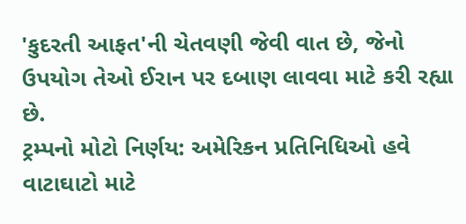'કુદરતી આફત'ની ચેતવણી જેવી વાત છે, જેનો ઉપયોગ તેઓ ઈરાન પર દબાણ લાવવા માટે કરી રહ્યા છે.
ટ્રમ્પનો મોટો નિર્ણય: અમેરિકન પ્રતિનિધિઓ હવે વાટાઘાટો માટે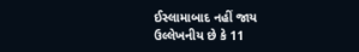ઈસ્લામાબાદ નહીં જાય
ઉલ્લેખનીય છે કે 11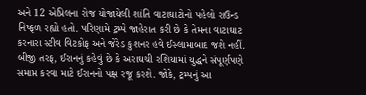અને 12 એપ્રિલના રોજ યોજાયેલી શાંતિ વાટાઘાટોનો પહેલો રાઉન્ડ નિષ્ફળ રહ્યો હતો. પરિણામે ટ્રમ્પે જાહેરાત કરી છે કે તેમના વાટાઘાટ કરનારા સ્ટીવ વિટકોફ અને જેરેડ કુશનર હવે ઈસ્લામાબાદ જશે નહીં. બીજી તરફ, ઈરાનનું કહેવું છે કે અરાઘચી રશિયામાં યુદ્ધને સંપૂર્ણપણે સમાપ્ત કરવા માટે ઈરાનનો પક્ષ રજૂ કરશે. જોકે, ટ્રમ્પનું આ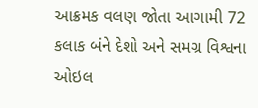આક્રમક વલણ જોતા આગામી 72 કલાક બંને દેશો અને સમગ્ર વિશ્વના ઓઇલ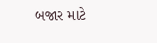બજાર માટે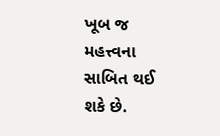ખૂબ જ મહત્ત્વના સાબિત થઈ શકે છે.